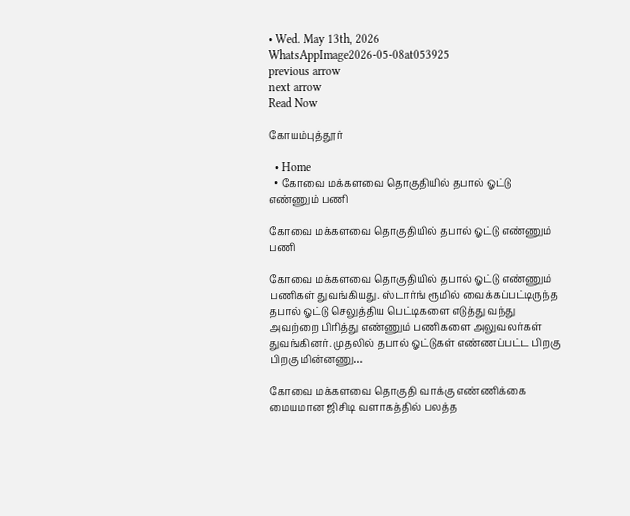• Wed. May 13th, 2026
WhatsAppImage2026-05-08at053925
previous arrow
next arrow
Read Now

கோயம்புத்தூர்

  • Home
  • கோவை மக்களவை தொகுதியில் தபால் ஓட்டு எண்ணும் பணி

கோவை மக்களவை தொகுதியில் தபால் ஓட்டு எண்ணும் பணி

கோவை மக்களவை தொகுதியில் தபால் ஓட்டு எண்ணும் பணிகள் துவங்கியது. ஸ்டார்ங் ரூமில் வைக்கப்பட்டிருந்த தபால் ஓட்டு செலுத்திய பெட்டிகளை எடுத்து வந்து அவற்றை பிரித்து எண்ணும் பணிகளை அலுவலர்கள் துவங்கினர். முதலில் தபால் ஓட்டுகள் எண்ணப்பட்ட பிறகு பிறகு மின்னணு…

கோவை மக்களவை தொகுதி வாக்கு எண்ணிக்கை மையமான ஜிசிடி வளாகத்தில் பலத்த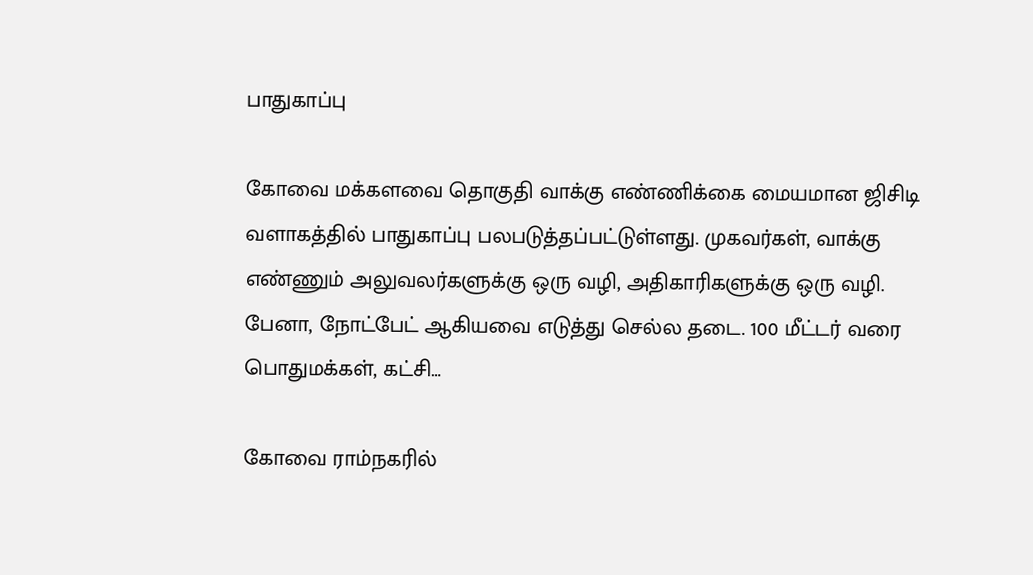பாதுகாப்பு

கோவை மக்களவை தொகுதி வாக்கு எண்ணிக்கை மையமான ஜிசிடி வளாகத்தில் பாதுகாப்பு பலபடுத்தப்பட்டுள்ளது. முகவர்கள், வாக்கு எண்ணும் அலுவலர்களுக்கு ஒரு வழி, அதிகாரிகளுக்கு ஒரு வழி. பேனா, நோட்பேட் ஆகியவை எடுத்து செல்ல தடை. 100 மீட்டர் வரை பொதுமக்கள், கட்சி…

கோவை ராம்நகரில்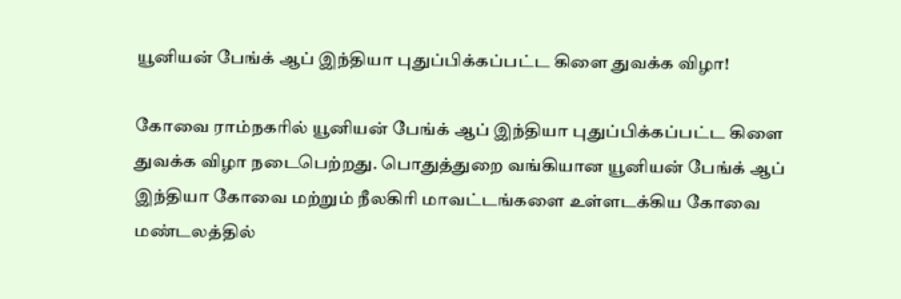யூனியன் பேங்க் ஆப் இந்தியா புதுப்பிக்கப்பட்ட கிளை துவக்க விழா!

கோவை ராம்நகரில் யூனியன் பேங்க் ஆப் இந்தியா புதுப்பிக்கப்பட்ட கிளை துவக்க விழா நடைபெற்றது. பொதுத்துறை வங்கியான யூனியன் பேங்க் ஆப் இந்தியா கோவை மற்றும் நீலகிரி மாவட்டங்களை உள்ளடக்கிய கோவை மண்டலத்தில்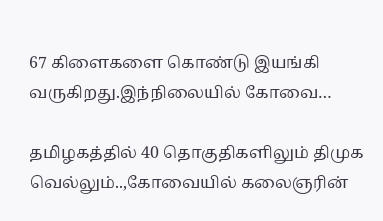67 கிளைகளை கொண்டு இயங்கி வருகிறது.இந்நிலையில் கோவை…

தமிழகத்தில் 40 தொகுதிகளிலும் திமுக வெல்லும்..,கோவையில் கலைஞரின்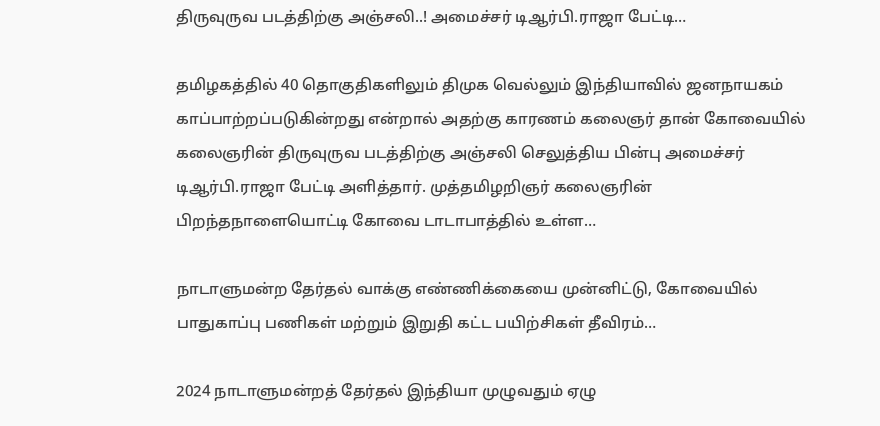திருவுருவ படத்திற்கு அஞ்சலி..! அமைச்சர் டிஆர்பி.ராஜா பேட்டி…

தமிழகத்தில் 40 தொகுதிகளிலும் திமுக வெல்லும் இந்தியாவில் ஜனநாயகம் காப்பாற்றப்படுகின்றது என்றால் அதற்கு காரணம் கலைஞர் தான் கோவையில் கலைஞரின் திருவுருவ படத்திற்கு அஞ்சலி செலுத்திய பின்பு அமைச்சர் டிஆர்பி.ராஜா பேட்டி அளித்தார். முத்தமிழறிஞர் கலைஞரின் பிறந்தநாளையொட்டி கோவை டாடாபாத்தில் உள்ள…

நாடாளுமன்ற தேர்தல் வாக்கு எண்ணிக்கையை முன்னிட்டு, கோவையில் பாதுகாப்பு பணிகள் மற்றும் இறுதி கட்ட பயிற்சிகள் தீவிரம்…

2024 நாடாளுமன்றத் தேர்தல் இந்தியா முழுவதும் ஏழு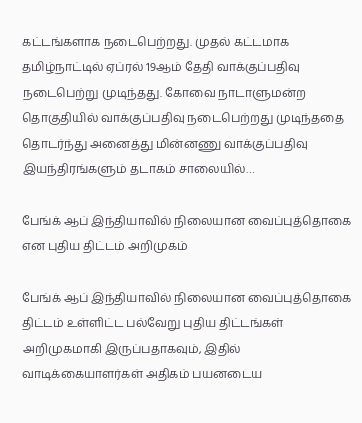கட்டங்களாக நடைபெற்றது. முதல் கட்டமாக தமிழ்நாட்டில் ஏப்ரல் 19ஆம் தேதி வாக்குப்பதிவு நடைபெற்று முடிந்தது. கோவை நாடாளுமன்ற தொகுதியில் வாக்குப்பதிவு நடைபெற்றது முடிந்ததை தொடர்ந்து அனைத்து மின்னணு வாக்குப்பதிவு இயந்திரங்களும் தடாகம் சாலையில்…

பேங்க் ஆப் இந்தியாவில் நிலையான வைப்புத்தொகை என புதிய திட்டம் அறிமுகம்

பேங்க் ஆப் இந்தியாவில் நிலையான வைப்புத்தொகை திட்டம் உள்ளிட்ட பல்வேறு புதிய திட்டங்கள் அறிமுகமாகி இருப்பதாகவும், இதில் வாடிக்கையாளர்கள் அதிகம் பயனடைய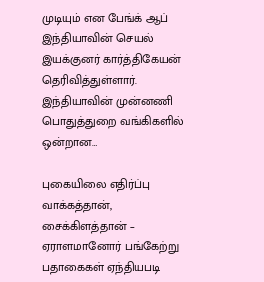முடியும் என பேங்க் ஆப் இந்தியாவின் செயல் இயக்குனர் கார்த்திகேயன் தெரிவித்துள்ளார். இந்தியாவின் முன்னணி பொதுத்துறை வங்கிகளில் ஒன்றான…

புகையிலை எதிர்ப்பு வாக்கத்தான், சைக்கிளத்தான் – ஏராளமானோர் பங்கேற்று பதாகைகள் ஏந்தியபடி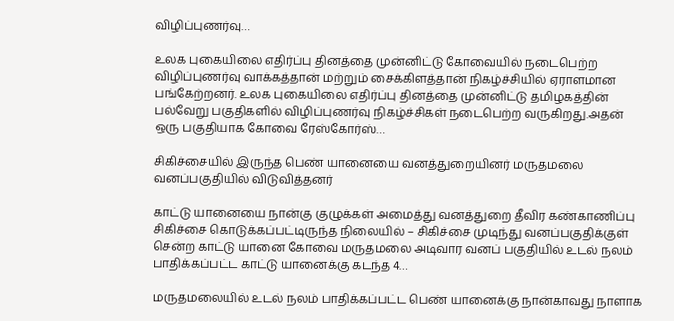விழிப்புணர்வு…

உலக புகையிலை எதிர்ப்பு தினத்தை முன்னிட்டு கோவையில் நடைபெற்ற விழிப்புணர்வு வாக்கத்தான் மற்றும் சைக்கிளத்தான் நிகழ்ச்சியில் ஏராளமான பங்கேற்றனர். உலக புகையிலை எதிர்ப்பு தினத்தை முன்னிட்டு தமிழகத்தின் பல்வேறு பகுதிகளில் விழிப்புணர்வு நிகழ்ச்சிகள் நடைபெற்ற வருகிறது.அதன் ஒரு பகுதியாக கோவை ரேஸ்கோர்ஸ்…

சிகிச்சையில் இருந்த பெண் யானையை வனத்துறையினர் மருதமலை வனப்பகுதியில் விடுவித்தனர்

காட்டு யானையை நான்கு குழுக்கள் அமைத்து வனத்துறை தீவிர கண்காணிப்பு சிகிச்சை கொடுக்கப்பட்டிருந்த நிலையில் – சிகிச்சை முடிந்து வனப்பகுதிக்குள் சென்ற காட்டு யானை கோவை மருதமலை அடிவார வனப் பகுதியில் உடல் நலம் பாதிக்கப்பட்ட காட்டு யானைக்கு கடந்த 4…

மருதமலையில் உடல் நலம் பாதிக்கப்பட்ட பெண் யானைக்கு நான்காவது நாளாக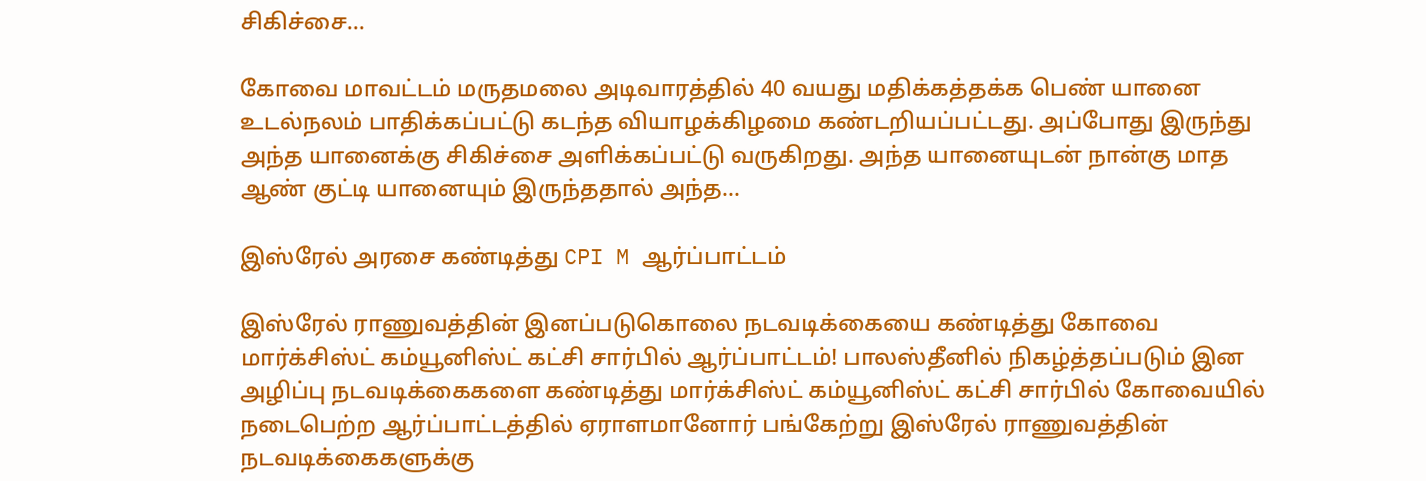சிகிச்சை…

கோவை மாவட்டம் மருதமலை அடிவாரத்தில் 40 வயது மதிக்கத்தக்க பெண் யானை உடல்நலம் பாதிக்கப்பட்டு கடந்த வியாழக்கிழமை கண்டறியப்பட்டது. அப்போது இருந்து அந்த யானைக்கு சிகிச்சை அளிக்கப்பட்டு வருகிறது. அந்த யானையுடன் நான்கு மாத ஆண் குட்டி யானையும் இருந்ததால் அந்த…

இஸ்ரேல் அரசை கண்டித்து CPI M ஆர்ப்பாட்டம்

இஸ்ரேல் ராணுவத்தின் இனப்படுகொலை நடவடிக்கையை கண்டித்து கோவை மார்க்சிஸ்ட் கம்யூனிஸ்ட் கட்சி சார்பில் ஆர்ப்பாட்டம்! பாலஸ்தீனில் நிகழ்த்தப்படும் இன அழிப்பு நடவடிக்கைகளை கண்டித்து மார்க்சிஸ்ட் கம்யூனிஸ்ட் கட்சி சார்பில் கோவையில் நடைபெற்ற ஆர்ப்பாட்டத்தில் ஏராளமானோர் பங்கேற்று இஸ்ரேல் ராணுவத்தின் நடவடிக்கைகளுக்கு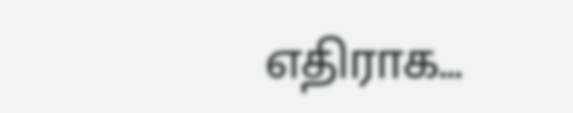எதிராக…